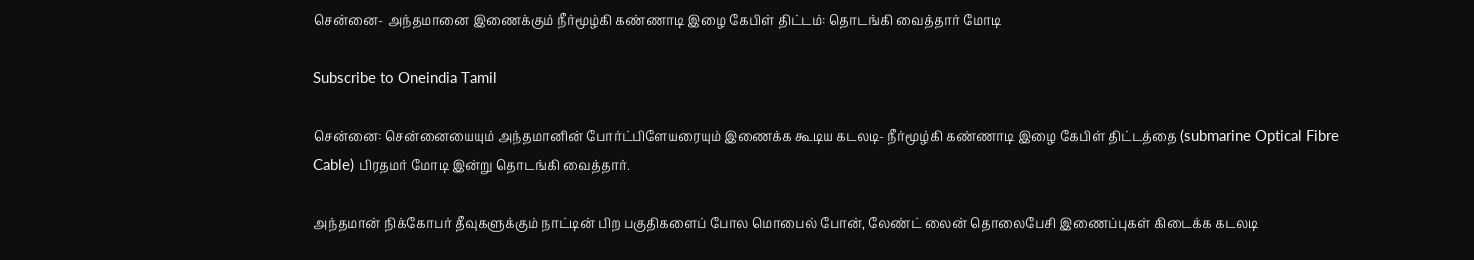சென்னை- அந்தமானை இணைக்கும் நீர்மூழ்கி கண்ணாடி இழை கேபிள் திட்டம்: தொடங்கி வைத்தார் மோடி

Subscribe to Oneindia Tamil

சென்னை: சென்னையையும் அந்தமானின் போர்ட்பிளேயரையும் இணைக்க கூடிய கடலடி- நீர்மூழ்கி கண்ணாடி இழை கேபிள் திட்டத்தை (submarine Optical Fibre Cable) பிரதமர் மோடி இன்று தொடங்கி வைத்தார்.

அந்தமான் நிக்கோபர் தீவுகளுக்கும் நாட்டின் பிற பகுதிகளைப் போல மொபைல் போன், லேண்ட் லைன் தொலைபேசி இணைப்புகள் கிடைக்க கடலடி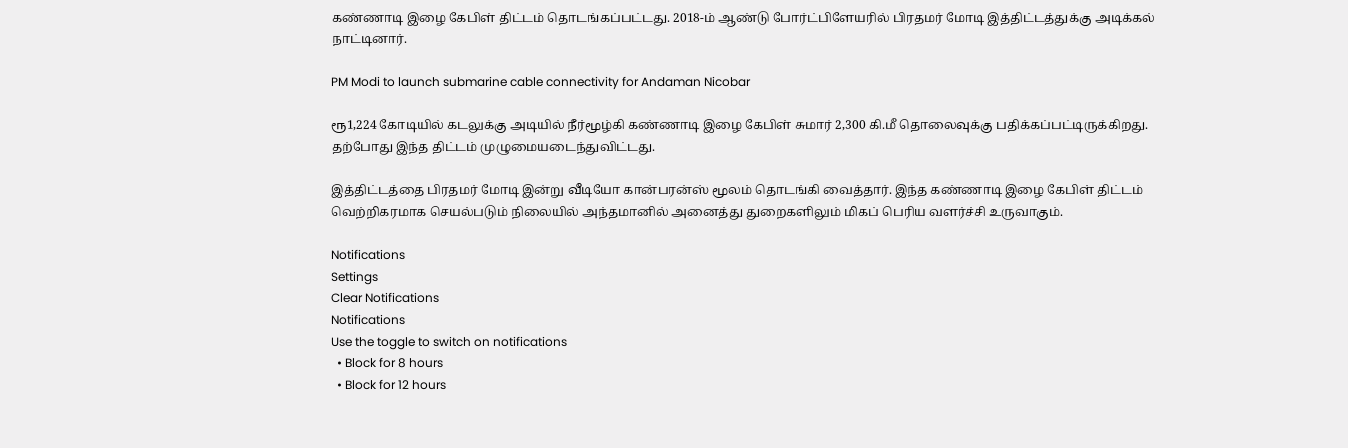கண்ணாடி இழை கேபிள் திட்டம் தொடங்கப்பட்டது. 2018-ம் ஆண்டு போர்ட்பிளேயரில் பிரதமர் மோடி இத்திட்டத்துக்கு அடிக்கல் நாட்டினார்.

PM Modi to launch submarine cable connectivity for Andaman Nicobar

ரூ1,224 கோடியில் கடலுக்கு அடியில் நீர்மூழ்கி கண்ணாடி இழை கேபிள் சுமார் 2,300 கி.மீ தொலைவுக்கு பதிக்கப்பட்டிருக்கிறது. தற்போது இந்த திட்டம் முழுமையடைந்துவிட்டது.

இத்திட்டத்தை பிரதமர் மோடி இன்று வீடியோ கான்பரன்ஸ் மூலம் தொடங்கி வைத்தார். இந்த கண்ணாடி இழை கேபிள் திட்டம் வெற்றிகரமாக செயல்படும் நிலையில் அந்தமானில் அனைத்து துறைகளிலும் மிகப் பெரிய வளர்ச்சி உருவாகும்.

Notifications
Settings
Clear Notifications
Notifications
Use the toggle to switch on notifications
  • Block for 8 hours
  • Block for 12 hours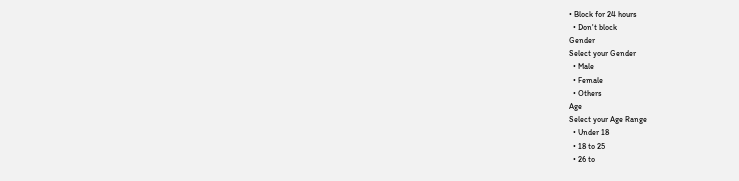• Block for 24 hours
  • Don't block
Gender
Select your Gender
  • Male
  • Female
  • Others
Age
Select your Age Range
  • Under 18
  • 18 to 25
  • 26 to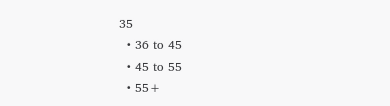35
  • 36 to 45
  • 45 to 55
  • 55+